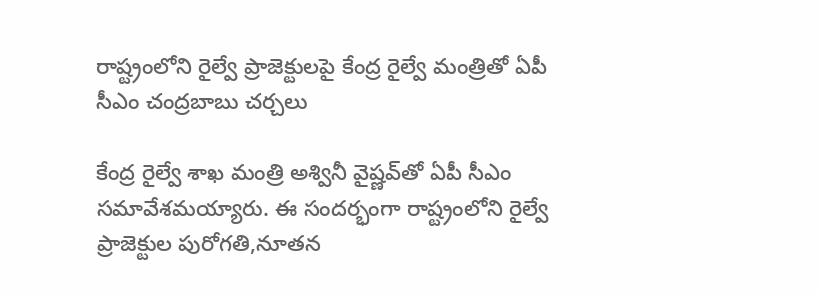రాష్ట్రంలోని రైల్వే ప్రాజెక్టులపై కేంద్ర రైల్వే మంత్రితో ఏపీ సీఎం చంద్రబాబు చర్చలు

కేంద్ర రైల్వే శాఖ మంత్రి అశ్వినీ వైష్ణవ్‌తో ఏపీ సీఎం సమావేశమయ్యారు. ఈ సందర్భంగా రాష్ట్రంలోని రైల్వే ప్రాజెక్టుల పురోగతి,నూతన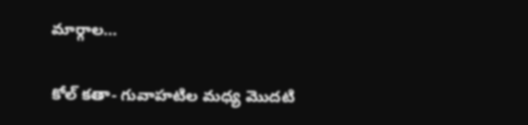మార్గాల…

కోల్ కతా- గువాహటిల మధ్య మొదటి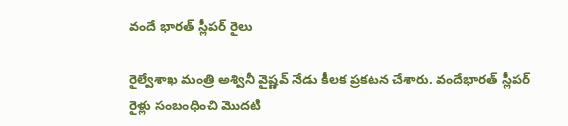వందే భారత్ స్లీపర్ రైలు

రైల్వేశాఖ మంత్రి అశ్వినీ వైష్ణవ్ నేడు కీలక ప్రకటన చేశారు. వందేభారత్ స్లీపర్ రైళ్లు సంబంధించి మొదటి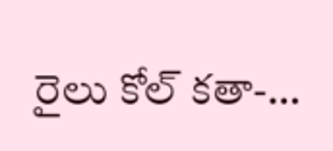రైలు కోల్ కతా-…